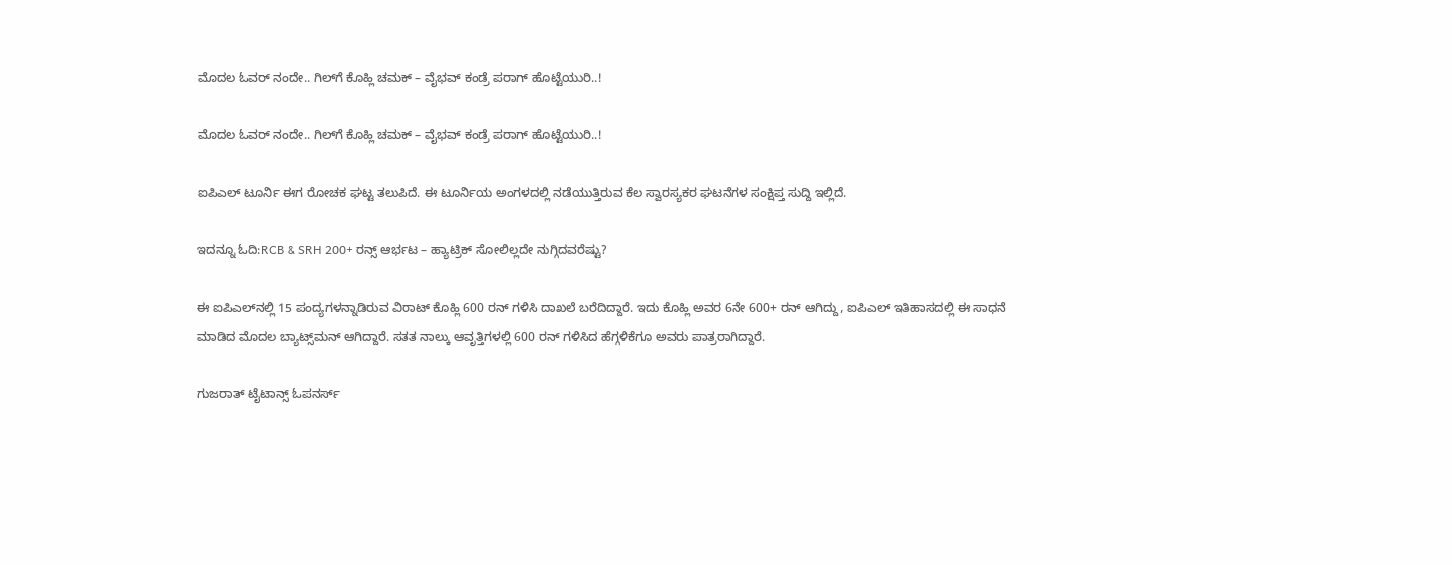ಮೊದಲ ಓವರ್ ನಂದೇ.. ಗಿಲ್‌ಗೆ ಕೊಹ್ಲಿ ಚಮಕ್‌ – ವೈಭವ್ ಕಂಡ್ರೆ ಪರಾಗ್‌ ಹೊಟ್ಟೆಯುರಿ..!

ಮೊದಲ ಓವರ್ ನಂದೇ.. ಗಿಲ್‌ಗೆ ಕೊಹ್ಲಿ ಚಮಕ್‌ – ವೈಭವ್ ಕಂಡ್ರೆ ಪರಾಗ್‌ ಹೊಟ್ಟೆಯುರಿ..!

ಐಪಿಎಲ್ ಟೂರ್ನಿ ಈಗ ರೋಚಕ ಘಟ್ಟ ತಲುಪಿದೆ. ಈ ಟೂರ್ನಿಯ ಅಂಗಳದಲ್ಲಿ ನಡೆಯುತ್ತಿರುವ ಕೆಲ ಸ್ವಾರಸ್ಯಕರ ಘಟನೆಗಳ ಸಂಕ್ಷಿಪ್ತ ಸುದ್ದಿ ಇಲ್ಲಿದೆ.

ಇದನ್ನೂ ಓದಿ:RCB & SRH 200+ ರನ್ಸ್ ಆರ್ಭಟ – ಹ್ಯಾಟ್ರಿಕ್ ಸೋಲಿಲ್ಲದೇ ನುಗ್ಗಿದವರೆಷ್ಟು?

ಈ ಐಪಿಎಲ್‌ನಲ್ಲಿ 15 ಪಂದ್ಯಗಳನ್ನಾಡಿರುವ ವಿರಾಟ್ ಕೊಹ್ಲಿ 600 ರನ್‌ ಗಳಿಸಿ ದಾಖಲೆ ಬರೆದಿದ್ದಾರೆ. ಇದು ಕೊಹ್ಲಿ ಅವರ 6ನೇ 600+ ರನ್ ಆಗಿದ್ದು, ಐಪಿಎಲ್ ಇತಿಹಾಸದಲ್ಲಿ ಈ ಸಾಧನೆ ಮಾಡಿದ ಮೊದಲ ಬ್ಯಾಟ್ಸ್‌ಮನ್ ಆಗಿದ್ದಾರೆ. ಸತತ ನಾಲ್ಕು ಆವೃತ್ತಿಗಳಲ್ಲಿ 600 ರನ್ ಗಳಿಸಿದ ಹೆಗ್ಗಳಿಕೆಗೂ ಅವರು ಪಾತ್ರರಾಗಿದ್ದಾರೆ.

ಗುಜರಾತ್ ಟೈಟಾನ್ಸ್ ಓಪನರ್ಸ್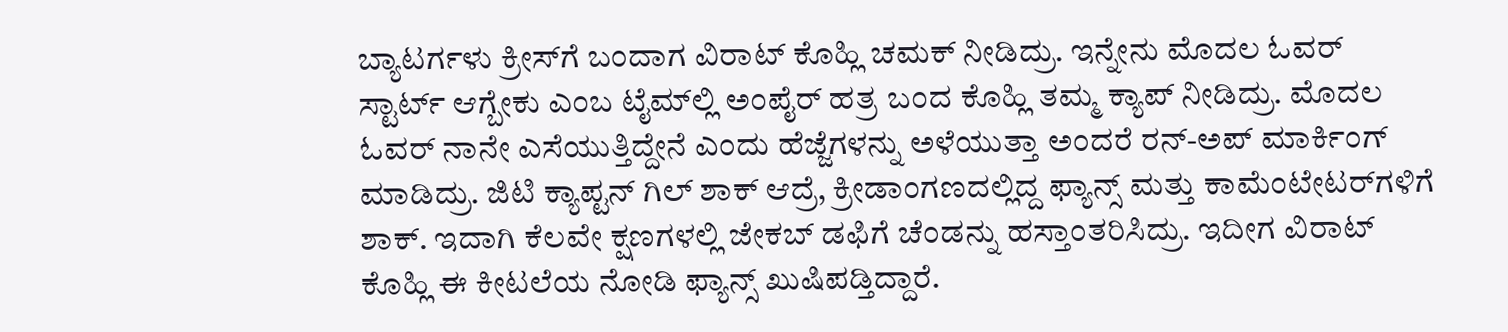ಬ್ಯಾಟರ್ಗಳು ಕ್ರೀಸ್‌ಗೆ ಬಂದಾಗ ವಿರಾಟ್ ಕೊಹ್ಲಿ ಚಮಕ್ ನೀಡಿದ್ರು. ಇನ್ನೇನು ಮೊದಲ ಓವರ್ ಸ್ಟಾರ್ಟ್ ಆಗ್ಬೇಕು ಎಂಬ ಟೈಮ್‌ಲ್ಲಿ ಅಂಪೈರ್ ಹತ್ರ ಬಂದ ಕೊಹ್ಲಿ ತಮ್ಮ ಕ್ಯಾಪ್ ನೀಡಿದ್ರು. ಮೊದಲ ಓವರ್ ನಾನೇ ಎಸೆಯುತ್ತಿದ್ದೇನೆ ಎಂದು ಹೆಜ್ಜೆಗಳನ್ನು ಅಳೆಯುತ್ತಾ ಅಂದರೆ ರನ್-ಅಪ್ ಮಾರ್ಕಿಂಗ್ ಮಾಡಿದ್ರು. ಜಿಟಿ ಕ್ಯಾಪ್ಟನ್ ಗಿಲ್ ಶಾಕ್ ಆದ್ರೆ, ಕ್ರೀಡಾಂಗಣದಲ್ಲಿದ್ದ ಫ್ಯಾನ್ಸ್ ಮತ್ತು ಕಾಮೆಂಟೇಟರ್‌ಗಳಿಗೆ ಶಾಕ್. ಇದಾಗಿ ಕೆಲವೇ ಕ್ಷಣಗಳಲ್ಲಿ ಜೇಕಬ್ ಡಫಿಗೆ ಚೆಂಡನ್ನು ಹಸ್ತಾಂತರಿಸಿದ್ರು. ಇದೀಗ ವಿರಾಟ್ ಕೊಹ್ಲಿ ಈ ಕೀಟಲೆಯ ನೋಡಿ ಫ್ಯಾನ್ಸ್ ಖುಷಿಪಡ್ತಿದ್ದಾರೆ.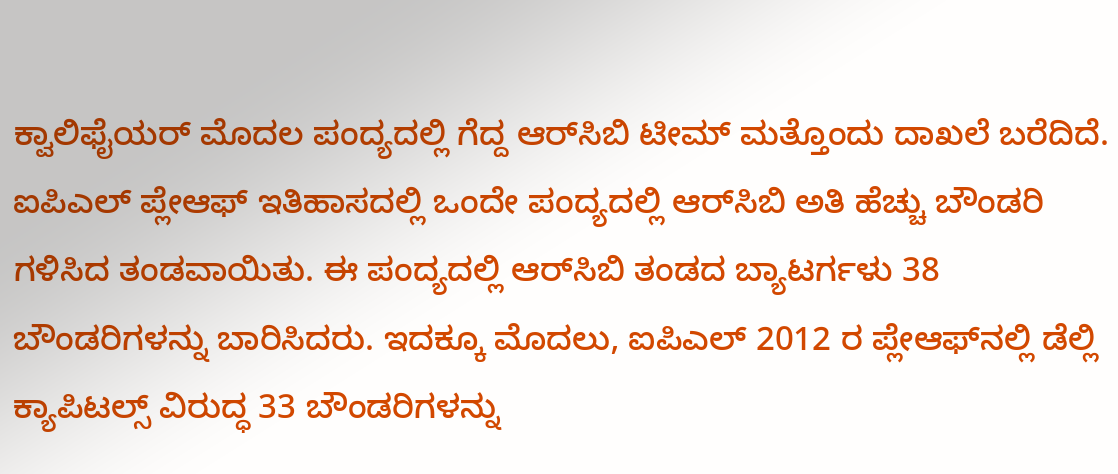ಕ್ವಾಲಿಫೈಯರ್ ಮೊದಲ ಪಂದ್ಯದಲ್ಲಿ ಗೆದ್ದ ಆರ್‌ಸಿಬಿ ಟೀಮ್ ಮತ್ತೊಂದು ದಾಖಲೆ ಬರೆದಿದೆ. ಐಪಿಎಲ್ ಪ್ಲೇಆಫ್ ಇತಿಹಾಸದಲ್ಲಿ ಒಂದೇ ಪಂದ್ಯದಲ್ಲಿ ಆರ್‌ಸಿಬಿ ಅತಿ ಹೆಚ್ಚು ಬೌಂಡರಿ ಗಳಿಸಿದ ತಂಡವಾಯಿತು. ಈ ಪಂದ್ಯದಲ್ಲಿ ಆರ್‌ಸಿಬಿ ತಂಡದ ಬ್ಯಾಟರ್ಗಳು 38 ಬೌಂಡರಿಗಳನ್ನು ಬಾರಿಸಿದರು. ಇದಕ್ಕೂ ಮೊದಲು, ಐಪಿಎಲ್ 2012 ರ ಪ್ಲೇಆಫ್‌ನಲ್ಲಿ ಡೆಲ್ಲಿ ಕ್ಯಾಪಿಟಲ್ಸ್ ವಿರುದ್ಧ 33 ಬೌಂಡರಿಗಳನ್ನು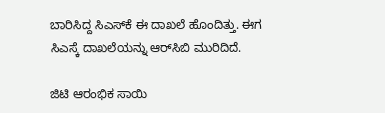ಬಾರಿಸಿದ್ದ ಸಿಎಸ್‌ಕೆ ಈ ದಾಖಲೆ ಹೊಂದಿತ್ತು. ಈಗ ಸಿಎಸ್ಕೆ ದಾಖಲೆಯನ್ನು ಆರ್‌ಸಿಬಿ ಮುರಿದಿದೆ.

ಜಿಟಿ ಆರಂಭಿಕ ಸಾಯಿ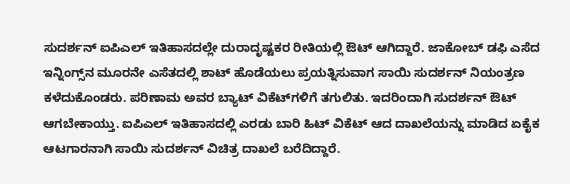ಸುದರ್ಶನ್ ಐಪಿಎಲ್ ಇತಿಹಾಸದಲ್ಲೇ ದುರಾದೃಷ್ಟಕರ ರೀತಿಯಲ್ಲಿ ಔಟ್ ಆಗಿದ್ದಾರೆ. ಜಾಕೋಬ್ ಡಫಿ ಎಸೆದ ಇನ್ನಿಂಗ್ಸ್‌ನ ಮೂರನೇ ಎಸೆತದಲ್ಲಿ ಶಾಟ್ ಹೊಡೆಯಲು ಪ್ರಯತ್ನಿಸುವಾಗ ಸಾಯಿ ಸುದರ್ಶನ್ ನಿಯಂತ್ರಣ ಕಳೆದುಕೊಂಡರು. ಪರಿಣಾಮ ಅವರ ಬ್ಯಾಟ್ ವಿಕೆಟ್‌ಗಳಿಗೆ ತಗುಲಿತು. ಇದರಿಂದಾಗಿ ಸುದರ್ಶನ್ ಔಟ್ ಆಗಬೇಕಾಯ್ತು. ಐಪಿಎಲ್‌ ಇತಿಹಾಸದಲ್ಲಿ ಎರಡು ಬಾರಿ ಹಿಟ್ ವಿಕೆಟ್ ಆದ ದಾಖಲೆಯನ್ನು ಮಾಡಿದ ಏಕೈಕ ಆಟಗಾರನಾಗಿ ಸಾಯಿ ಸುದರ್ಶನ್ ವಿಚಿತ್ರ ದಾಖಲೆ ಬರೆದಿದ್ದಾರೆ.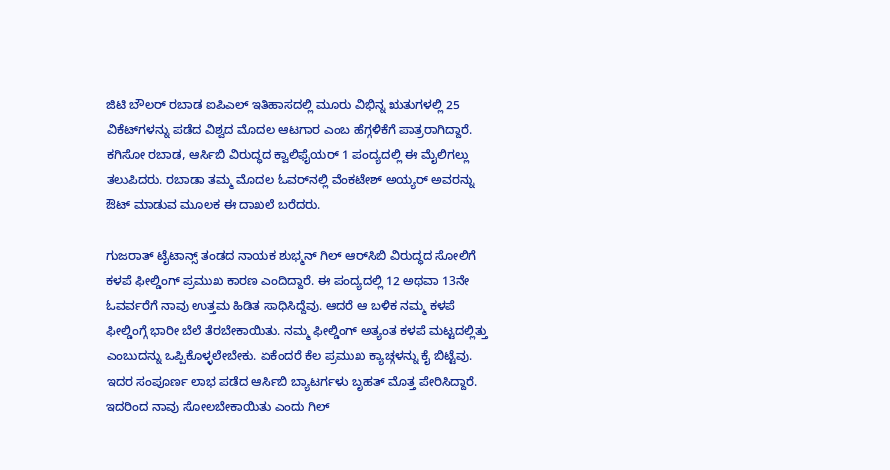ಜಿಟಿ ಬೌಲರ್ ರಬಾಡ ಐಪಿಎಲ್ ಇತಿಹಾಸದಲ್ಲಿ ಮೂರು ವಿಭಿನ್ನ ಋತುಗಳಲ್ಲಿ 25 ವಿಕೆಟ್‌ಗಳನ್ನು ಪಡೆದ ವಿಶ್ವದ ಮೊದಲ ಆಟಗಾರ ಎಂಬ ಹೆಗ್ಗಳಿಕೆಗೆ ಪಾತ್ರರಾಗಿದ್ದಾರೆ. ಕಗಿಸೋ ರಬಾಡ, ಆರ್ಸಿಬಿ ವಿರುದ್ಧದ ಕ್ವಾಲಿಫೈಯರ್ 1 ಪಂದ್ಯದಲ್ಲಿ ಈ ಮೈಲಿಗಲ್ಲು ತಲುಪಿದರು. ರಬಾಡಾ ತಮ್ಮ ಮೊದಲ ಓವರ್‌ನಲ್ಲಿ ವೆಂಕಟೇಶ್ ಅಯ್ಯರ್ ಅವರನ್ನು ಔಟ್ ಮಾಡುವ ಮೂಲಕ ಈ ದಾಖಲೆ ಬರೆದರು.

ಗುಜರಾತ್ ಟೈಟಾನ್ಸ್ ತಂಡದ ನಾಯಕ ಶುಭ್ಮನ್ ಗಿಲ್ ಆರ್‌ಸಿಬಿ ವಿರುದ್ಧದ ಸೋಲಿಗೆ ಕಳಪೆ ಫೀಲ್ಡಿಂಗ್ ಪ್ರಮುಖ ಕಾರಣ ಎಂದಿದ್ದಾರೆ. ಈ ಪಂದ್ಯದಲ್ಲಿ 12 ಅಥವಾ 13ನೇ ಓವರ್ವರೆಗೆ ನಾವು ಉತ್ತಮ ಹಿಡಿತ ಸಾಧಿಸಿದ್ದೆವು. ಆದರೆ ಆ ಬಳಿಕ ನಮ್ಮ ಕಳಪೆ ಫೀಲ್ಡಿಂಗ್ಗೆ ಭಾರೀ ಬೆಲೆ ತೆರಬೇಕಾಯಿತು. ನಮ್ಮ ಫೀಲ್ಡಿಂಗ್ ಅತ್ಯಂತ ಕಳಪೆ ಮಟ್ಟದಲ್ಲಿತ್ತು ಎಂಬುದನ್ನು ಒಪ್ಪಿಕೊಳ್ಳಲೇಬೇಕು. ಏಕೆಂದರೆ ಕೆಲ ಪ್ರಮುಖ ಕ್ಯಾಚ್ಗಳನ್ನು ಕೈ ಬಿಟ್ಟೆವು. ಇದರ ಸಂಪೂರ್ಣ ಲಾಭ ಪಡೆದ ಆರ್ಸಿಬಿ ಬ್ಯಾಟರ್ಗಳು ಬೃಹತ್ ಮೊತ್ತ ಪೇರಿಸಿದ್ದಾರೆ. ಇದರಿಂದ ನಾವು ಸೋಲಬೇಕಾಯಿತು ಎಂದು ಗಿಲ್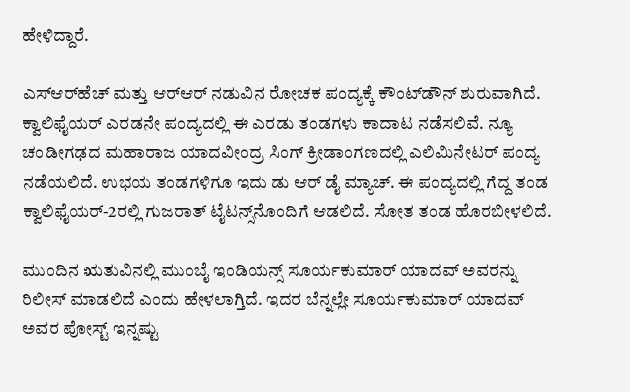ಹೇಳಿದ್ದಾರೆ.

ಎಸ್‌ಆರ್‌ಹೆಚ್ ಮತ್ತು ಆರ್‌ಆರ್ ನಡುವಿನ ರೋಚಕ ಪಂದ್ಯಕ್ಕೆ ಕೌಂಟ್‌ಡೌನ್ ಶುರುವಾಗಿದೆ. ಕ್ವಾಲಿಫೈಯರ್ ಎರಡನೇ ಪಂದ್ಯದಲ್ಲಿ ಈ ಎರಡು ತಂಡಗಳು ಕಾದಾಟ ನಡೆಸಲಿವೆ. ನ್ಯೂ ಚಂಡೀಗಢದ ಮಹಾರಾಜ ಯಾದವೀಂದ್ರ ಸಿಂಗ್ ಕ್ರೀಡಾಂಗಣದಲ್ಲಿ ಎಲಿಮಿನೇಟರ್ ಪಂದ್ಯ ನಡೆಯಲಿದೆ. ಉಭಯ ತಂಡಗಳಿಗೂ ಇದು ಡು ಆರ್ ಡೈ ಮ್ಯಾಚ್. ಈ ಪಂದ್ಯದಲ್ಲಿ ಗೆದ್ದ ತಂಡ ಕ್ವಾಲಿಫೈಯರ್-2ರಲ್ಲಿ ಗುಜರಾತ್ ಟೈಟನ್ಸ್‌ನೊಂದಿಗೆ ಆಡಲಿದೆ. ಸೋತ ತಂಡ ಹೊರಬೀಳಲಿದೆ.

ಮುಂದಿನ ಋತುವಿನಲ್ಲಿ ಮುಂಬೈ ಇಂಡಿಯನ್ಸ್ ಸೂರ್ಯಕುಮಾರ್ ಯಾದವ್ ಅವರನ್ನು ರಿಲೀಸ್ ಮಾಡಲಿದೆ ಎಂದು ಹೇಳಲಾಗ್ತಿದೆ. ಇದರ ಬೆನ್ನಲ್ಲೇ ಸೂರ್ಯಕುಮಾರ್ ಯಾದವ್ ಅವರ ಪೋಸ್ಟ್ ಇನ್ನಷ್ಟು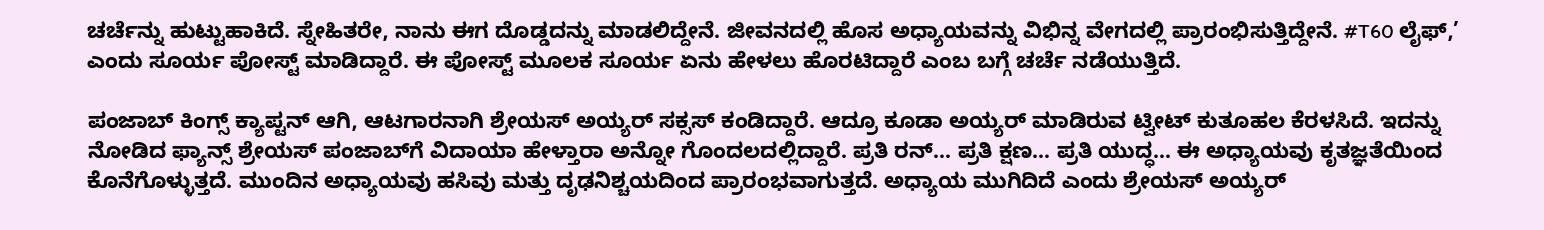ಚರ್ಚೆನ್ನು ಹುಟ್ಟುಹಾಕಿದೆ. ಸ್ನೇಹಿತರೇ, ನಾನು ಈಗ ದೊಡ್ಡದನ್ನು ಮಾಡಲಿದ್ದೇನೆ. ಜೀವನದಲ್ಲಿ ಹೊಸ ಅಧ್ಯಾಯವನ್ನು ವಿಭಿನ್ನ ವೇಗದಲ್ಲಿ ಪ್ರಾರಂಭಿಸುತ್ತಿದ್ದೇನೆ. #T60 ಲೈಫ್,’ ಎಂದು ಸೂರ್ಯ ಪೋಸ್ಟ್ ಮಾಡಿದ್ದಾರೆ. ಈ ಪೋಸ್ಟ್ ಮೂಲಕ ಸೂರ್ಯ ಏನು ಹೇಳಲು ಹೊರಟಿದ್ದಾರೆ ಎಂಬ ಬಗ್ಗೆ ಚರ್ಚೆ ನಡೆಯುತ್ತಿದೆ.

ಪಂಜಾಬ್ ಕಿಂಗ್ಸ್ ಕ್ಯಾಪ್ಟನ್ ಆಗಿ, ಆಟಗಾರನಾಗಿ ಶ್ರೇಯಸ್ ಅಯ್ಯರ್ ಸಕ್ಸಸ್ ಕಂಡಿದ್ದಾರೆ. ಆದ್ರೂ ಕೂಡಾ ಅಯ್ಯರ್ ಮಾಡಿರುವ ಟ್ವೀಟ್ ಕುತೂಹಲ ಕೆರಳಸಿದೆ. ಇದನ್ನು ನೋಡಿದ ಫ್ಯಾನ್ಸ್ ಶ್ರೇಯಸ್ ಪಂಜಾಬ್‌ಗೆ ವಿದಾಯಾ ಹೇಳ್ತಾರಾ ಅನ್ನೋ ಗೊಂದಲದಲ್ಲಿದ್ದಾರೆ. ಪ್ರತಿ ರನ್… ಪ್ರತಿ ಕ್ಷಣ… ಪ್ರತಿ ಯುದ್ಧ… ಈ ಅಧ್ಯಾಯವು ಕೃತಜ್ಞತೆಯಿಂದ ಕೊನೆಗೊಳ್ಳುತ್ತದೆ. ಮುಂದಿನ ಅಧ್ಯಾಯವು ಹಸಿವು ಮತ್ತು ದೃಢನಿಶ್ಚಯದಿಂದ ಪ್ರಾರಂಭವಾಗುತ್ತದೆ. ಅಧ್ಯಾಯ ಮುಗಿದಿದೆ ಎಂದು ಶ್ರೇಯಸ್ ಅಯ್ಯರ್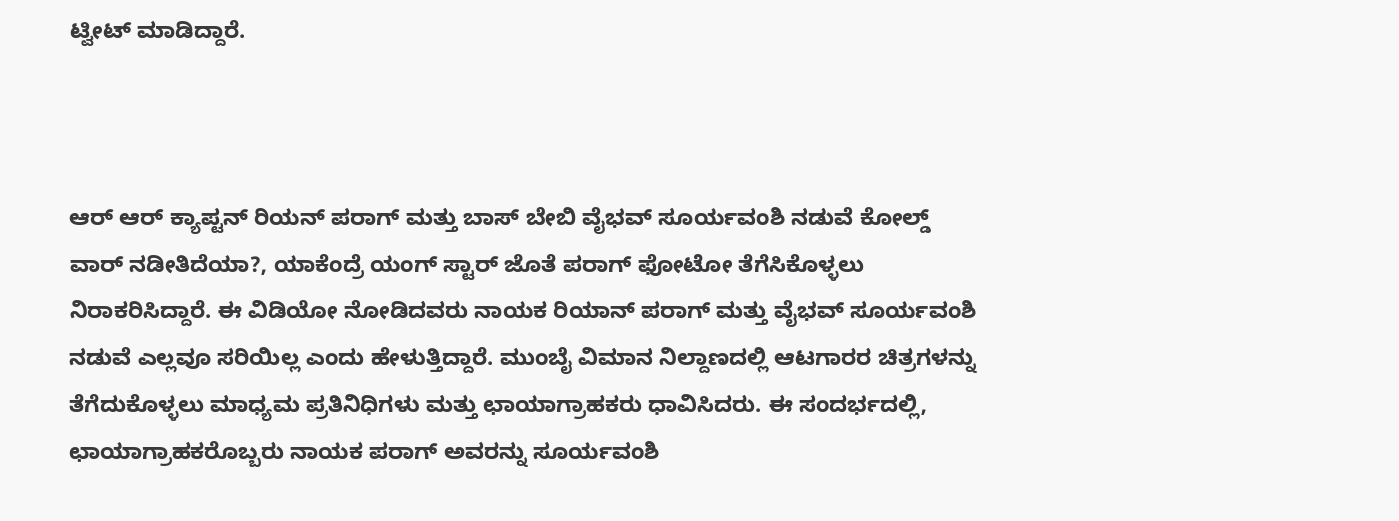ಟ್ವೀಟ್ ಮಾಡಿದ್ದಾರೆ.



ಆರ್‌ ಆರ್ ಕ್ಯಾಪ್ಟನ್ ರಿಯನ್ ಪರಾಗ್ ಮತ್ತು ಬಾಸ್ ಬೇಬಿ ವೈಭವ್ ಸೂರ್ಯವಂಶಿ ನಡುವೆ ಕೋಲ್ಡ್ ವಾರ್ ನಡೀತಿದೆಯಾ?, ಯಾಕೆಂದ್ರೆ ಯಂಗ್ ಸ್ಟಾರ್ ಜೊತೆ ಪರಾಗ್ ಫೋಟೋ ತೆಗೆಸಿಕೊಳ್ಳಲು ನಿರಾಕರಿಸಿದ್ದಾರೆ. ಈ ವಿಡಿಯೋ ನೋಡಿದವರು ನಾಯಕ ರಿಯಾನ್ ಪರಾಗ್ ಮತ್ತು ವೈಭವ್ ಸೂರ್ಯವಂಶಿ ನಡುವೆ ಎಲ್ಲವೂ ಸರಿಯಿಲ್ಲ ಎಂದು ಹೇಳುತ್ತಿದ್ದಾರೆ. ಮುಂಬೈ ವಿಮಾನ ನಿಲ್ದಾಣದಲ್ಲಿ ಆಟಗಾರರ ಚಿತ್ರಗಳನ್ನು ತೆಗೆದುಕೊಳ್ಳಲು ಮಾಧ್ಯಮ ಪ್ರತಿನಿಧಿಗಳು ಮತ್ತು ಛಾಯಾಗ್ರಾಹಕರು ಧಾವಿಸಿದರು. ಈ ಸಂದರ್ಭದಲ್ಲಿ, ಛಾಯಾಗ್ರಾಹಕರೊಬ್ಬರು ನಾಯಕ ಪರಾಗ್ ಅವರನ್ನು ಸೂರ್ಯವಂಶಿ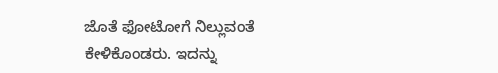ಜೊತೆ ಫೋಟೋಗೆ ನಿಲ್ಲುವಂತೆ ಕೇಳಿಕೊಂಡರು. ಇದನ್ನು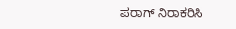ಪರಾಗ್ ನಿರಾಕರಿಸಿ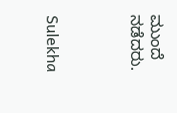ಮುಂದೆ ನಡೆದರು.



Sulekha